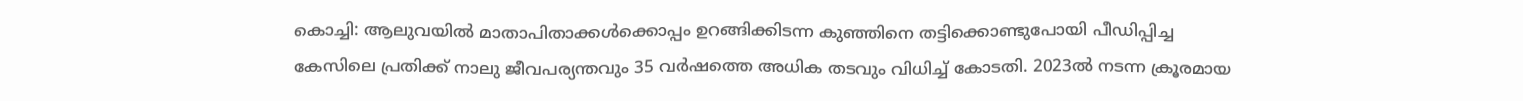കൊച്ചി: ആലുവയിൽ മാതാപിതാക്കൾക്കൊപ്പം ഉറങ്ങിക്കിടന്ന കുഞ്ഞിനെ തട്ടിക്കൊണ്ടുപോയി പീഡിപ്പിച്ച കേസിലെ പ്രതിക്ക് നാലു ജീവപര്യന്തവും 35 വർഷത്തെ അധിക തടവും വിധിച്ച് കോടതി. 2023ൽ നടന്ന ക്രൂരമായ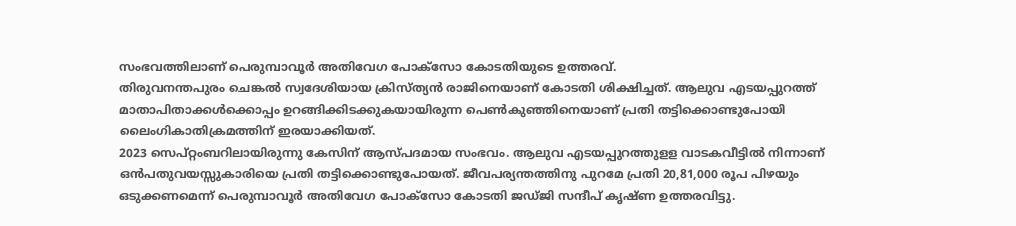സംഭവത്തിലാണ് പെരുമ്പാവൂർ അതിവേഗ പോക്സോ കോടതിയുടെ ഉത്തരവ്.
തിരുവനന്തപുരം ചെങ്കൽ സ്വദേശിയായ ക്രിസ്ത്യൻ രാജിനെയാണ് കോടതി ശിക്ഷിച്ചത്. ആലുവ എടയപ്പുറത്ത് മാതാപിതാക്കൾക്കൊപ്പം ഉറങ്ങിക്കിടക്കുകയായിരുന്ന പെൺകുഞ്ഞിനെയാണ് പ്രതി തട്ടിക്കൊണ്ടുപോയി ലൈംഗികാതിക്രമത്തിന് ഇരയാക്കിയത്.
2023 സെപ്റ്റംബറിലായിരുന്നു കേസിന് ആസ്പദമായ സംഭവം. ആലുവ എടയപ്പുറത്തുളള വാടകവീട്ടിൽ നിന്നാണ് ഒൻപതുവയസ്സുകാരിയെ പ്രതി തട്ടിക്കൊണ്ടുപോയത്. ജീവപര്യന്തത്തിനു പുറമേ പ്രതി 20,81,000 രൂപ പിഴയും ഒടുക്കണമെന്ന് പെരുമ്പാവൂർ അതിവേഗ പോക്സോ കോടതി ജഡ്ജി സന്ദീപ് കൃഷ്ണ ഉത്തരവിട്ടു.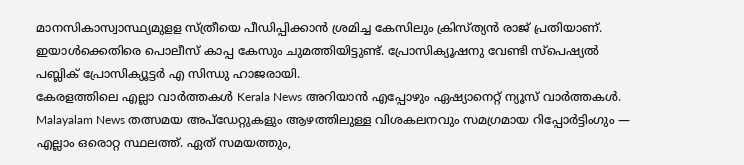മാനസികാസ്വാസ്ഥ്യമുളള സ്ത്രീയെ പീഡിപ്പിക്കാൻ ശ്രമിച്ച കേസിലും ക്രിസ്ത്യൻ രാജ് പ്രതിയാണ്. ഇയാൾക്കെതിരെ പൊലീസ് കാപ്പ കേസും ചുമത്തിയിട്ടുണ്ട്. പ്രോസിക്യൂഷനു വേണ്ടി സ്പെഷ്യൽ പബ്ലിക് പ്രോസിക്യൂട്ടർ എ സിന്ധു ഹാജരായി.
കേരളത്തിലെ എല്ലാ വാർത്തകൾ Kerala News അറിയാൻ എപ്പോഴും ഏഷ്യാനെറ്റ് ന്യൂസ് വാർത്തകൾ. Malayalam News തത്സമയ അപ്ഡേറ്റുകളും ആഴത്തിലുള്ള വിശകലനവും സമഗ്രമായ റിപ്പോർട്ടിംഗും — എല്ലാം ഒരൊറ്റ സ്ഥലത്ത്. ഏത് സമയത്തും,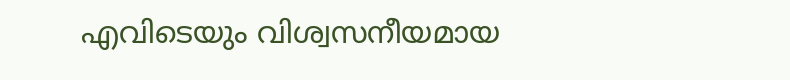എവിടെയും വിശ്വസനീയമായ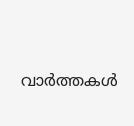വാർത്തകൾ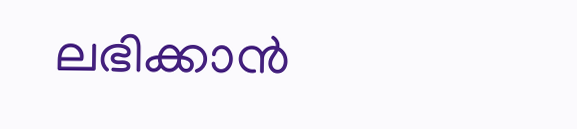ലഭിക്കാൻ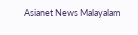Asianet News Malayalam